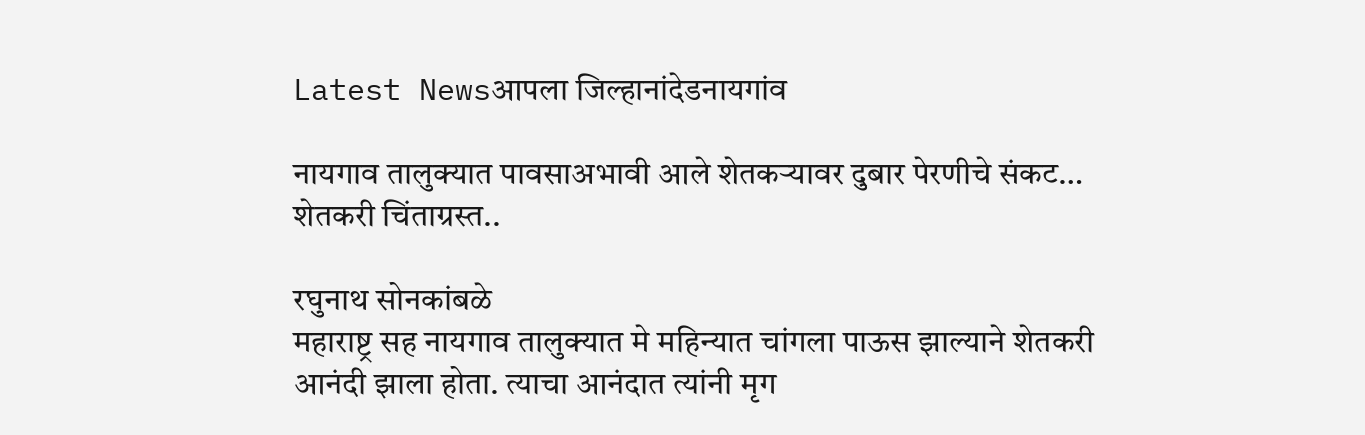Latest Newsआपला जिल्हानांदेडनायगांव

नायगाव तालुक्यात पावसाअभावी आले शेतकऱ्यावर दुबार पेरणीचे संकट… शेतकरी चिंताग्रस्त..

रघुनाथ सोनकांबळे
महाराष्ट्र सह नायगाव तालुक्यात मे महिन्यात चांगला पाऊस झाल्याने शेतकरी आनंदी झाला होता. त्याचा आनंदात त्यांनी मृग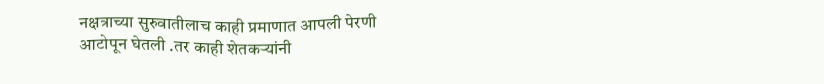नक्षत्राच्या सुरुवातीलाच काही प्रमाणात आपली पेरणी आटोपून घेतली .तर काही शेतकऱ्यांनी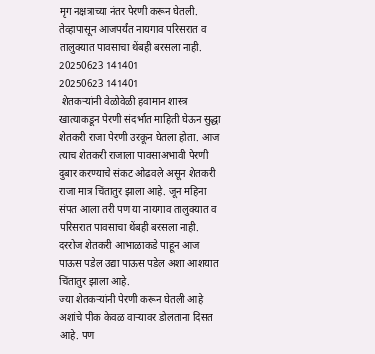मृग नक्षत्राच्या नंतर पेरणी करून घेतली. तेव्हापासून आजपर्यंत नायगाव परिसरात व तालुक्यात पावसाचा थेंबही बरसला नाही.
20250623 141401
20250623 141401
 शेतकऱ्यांनी वेळोवेळी हवामान शास्त्र खात्याकडून पेरणी संदर्भात माहिती घेऊन सुद्धा शेतकरी राजा पेरणी उरकून घेतला होता. आज त्याच शेतकरी राजाला पावसाअभावी पेरणी दुबार करण्याचे संकट ओढवले असून शेतकरी राजा मात्र चिंतातुर झाला आहे. जून महिना संपत आला तरी पण या नायगाव तालुक्यात व परिसरात पावसाचा थेंबही बरसला नाही.
दररोज शेतकरी आभाळाकडे पाहून आज पाऊस पडेल उद्या पाऊस पडेल अशा आशयात चिंतातुर झाला आहे.
ज्या शेतकऱ्यांनी पेरणी करून घेतली आहे अशांचे पीक केवळ वाऱ्यावर डोलताना दिसत आहे. पण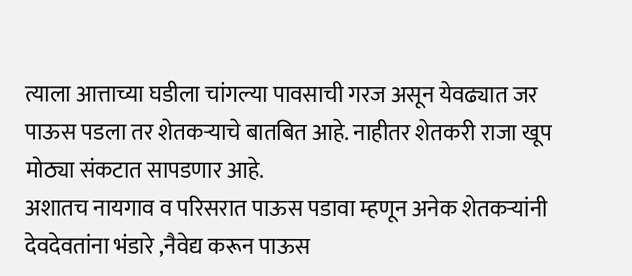त्याला आत्ताच्या घडीला चांगल्या पावसाची गरज असून येवढ्यात जर पाऊस पडला तर शेतकऱ्याचे बातबित आहे. नाहीतर शेतकरी राजा खूप मोठ्या संकटात सापडणार आहे.
अशातच नायगाव व परिसरात पाऊस पडावा म्हणून अनेक शेतकऱ्यांनी देवदेवतांना भंडारे ,नैवेद्य करून पाऊस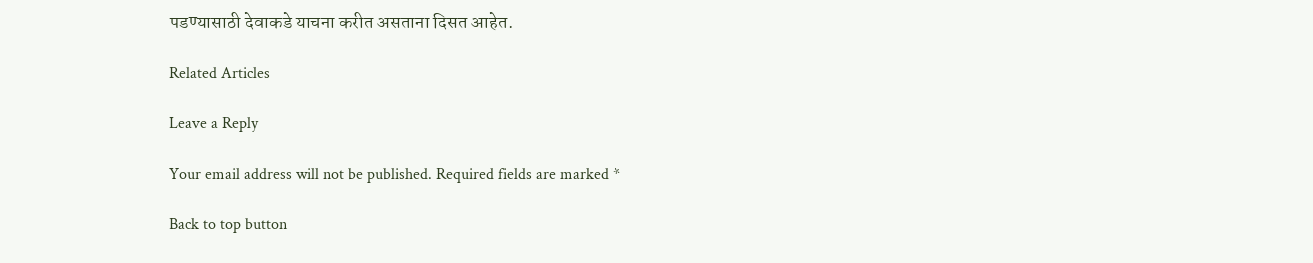पडण्यासाठी देवाकडे याचना करीत असताना दिसत आहेत.

Related Articles

Leave a Reply

Your email address will not be published. Required fields are marked *

Back to top button